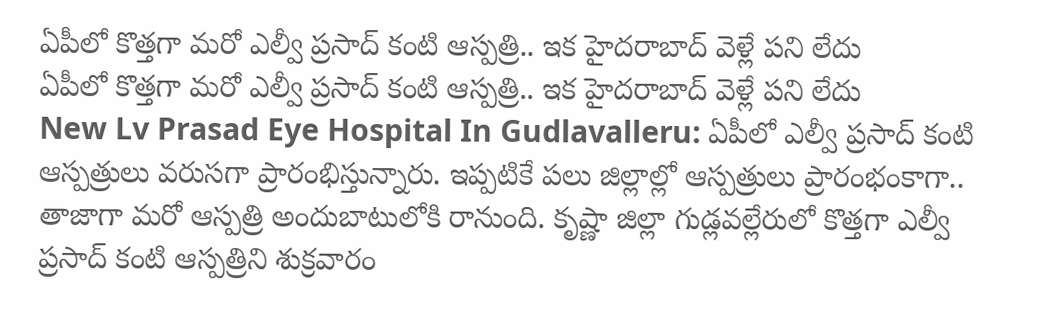ఏపీలో కొత్తగా మరో ఎల్వీ ప్రసాద్ కంటి ఆస్పత్రి.. ఇక హైదరాబాద్ వెళ్లే పని లేదు
ఏపీలో కొత్తగా మరో ఎల్వీ ప్రసాద్ కంటి ఆస్పత్రి.. ఇక హైదరాబాద్ వెళ్లే పని లేదు
New Lv Prasad Eye Hospital In Gudlavalleru: ఏపీలో ఎల్వీ ప్రసాద్ కంటి ఆస్పత్రులు వరుసగా ప్రారంభిస్తున్నారు. ఇప్పటికే పలు జిల్లాల్లో ఆస్పత్రులు ప్రారంభంకాగా.. తాజాగా మరో ఆస్పత్రి అందుబాటులోకి రానుంది. కృష్ణా జిల్లా గుడ్లవల్లేరులో కొత్తగా ఎల్వీ ప్రసాద్ కంటి ఆస్పత్రిని శుక్రవారం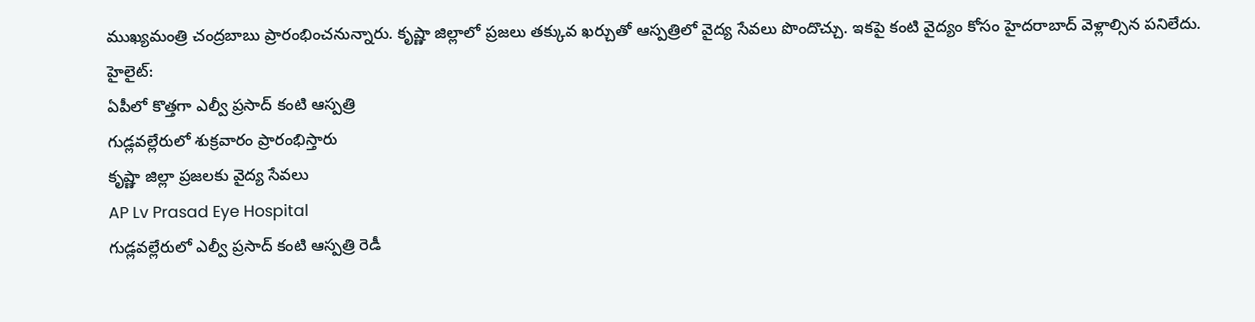ముఖ్యమంత్రి చంద్రబాబు ప్రారంభించనున్నారు. కృష్ణా జిల్లాలో ప్రజలు తక్కువ ఖర్చుతో ఆస్పత్రిలో వైద్య సేవలు పొందొచ్చు. ఇకపై కంటి వైద్యం కోసం హైదరాబాద్ వెళ్లాల్సిన పనిలేదు.
హైలైట్:
ఏపీలో కొత్తగా ఎల్వీ ప్రసాద్ కంటి ఆస్పత్రి
గుడ్లవల్లేరులో శుక్రవారం ప్రారంభిస్తారు
కృష్ణా జిల్లా ప్రజలకు వైద్య సేవలు
AP Lv Prasad Eye Hospital
గుడ్లవల్లేరులో ఎల్వీ ప్రసాద్ కంటి ఆస్పత్రి రెడీ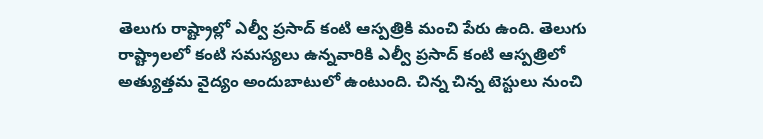తెలుగు రాష్ట్రాల్లో ఎల్వీ ప్రసాద్ కంటి ఆస్పత్రికి మంచి పేరు ఉంది. తెలుగు రాష్ట్రాలలో కంటి సమస్యలు ఉన్నవారికి ఎల్వీ ప్రసాద్ కంటి ఆస్పత్రిలో అత్యుత్తమ వైద్యం అందుబాటులో ఉంటుంది. చిన్న చిన్న టెస్టులు నుంచి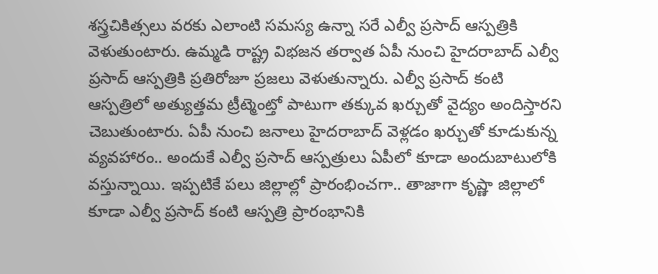శస్త్రచికిత్సలు వరకు ఎలాంటి సమస్య ఉన్నా సరే ఎల్వీ ప్రసాద్ ఆస్పత్రికి వెళుతుంటారు. ఉమ్మడి రాష్ట్ర విభజన తర్వాత ఏపీ నుంచి హైదరాబాద్ ఎల్వీ ప్రసాద్ ఆస్పత్రికి ప్రతిరోజూ ప్రజలు వెళుతున్నారు. ఎల్వీ ప్రసాద్ కంటి ఆస్పత్రిలో అత్యుత్తమ ట్రీట్మెంట్తో పాటుగా తక్కువ ఖర్చుతో వైద్యం అందిస్తారని చెబుతుంటారు. ఏపీ నుంచి జనాలు హైదరాబాద్ వెళ్లడం ఖర్చుతో కూడుకున్న వ్యవహారం.. అందుకే ఎల్వీ ప్రసాద్ ఆస్పత్రులు ఏపీలో కూడా అందుబాటులోకి వస్తున్నాయి. ఇప్పటికే పలు జిల్లాల్లో ప్రారంభించగా.. తాజాగా కృష్ణా జిల్లాలో కూడా ఎల్వీ ప్రసాద్ కంటి ఆస్పత్రి ప్రారంభానికి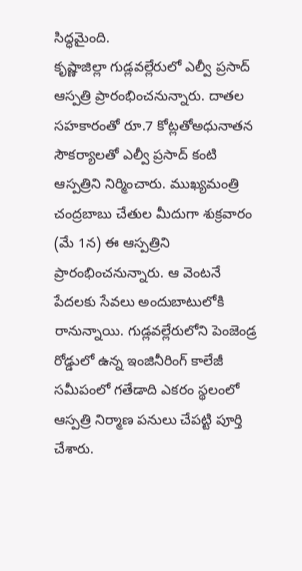సిద్ధమైంది.
కృష్ణాజిల్లా గుడ్లవల్లేరులో ఎల్వీ ప్రసాద్ ఆస్పత్రి ప్రారంభించనున్నారు. దాతల సహకారంతో రూ.7 కోట్లతోఅధునాతన సౌకర్యాలతో ఎల్వీ ప్రసాద్ కంటి ఆస్పత్రిని నిర్మించారు. ముఖ్యమంత్రి చంద్రబాబు చేతుల మీదుగా శుక్రవారం (మే 1న) ఈ ఆస్పత్రిని ప్రారంభించనున్నారు. ఆ వెంటనే పేదలకు సేవలు అందుబాటులోకి రానున్నాయి. గుడ్లవల్లేరులోని పెంజెండ్ర రోడ్డులో ఉన్న ఇంజినీరింగ్ కాలేజీ సమీపంలో గతేడాది ఎకరం స్థలంలో ఆస్పత్రి నిర్మాణ పనులు చేపట్టి పూర్తి చేశారు.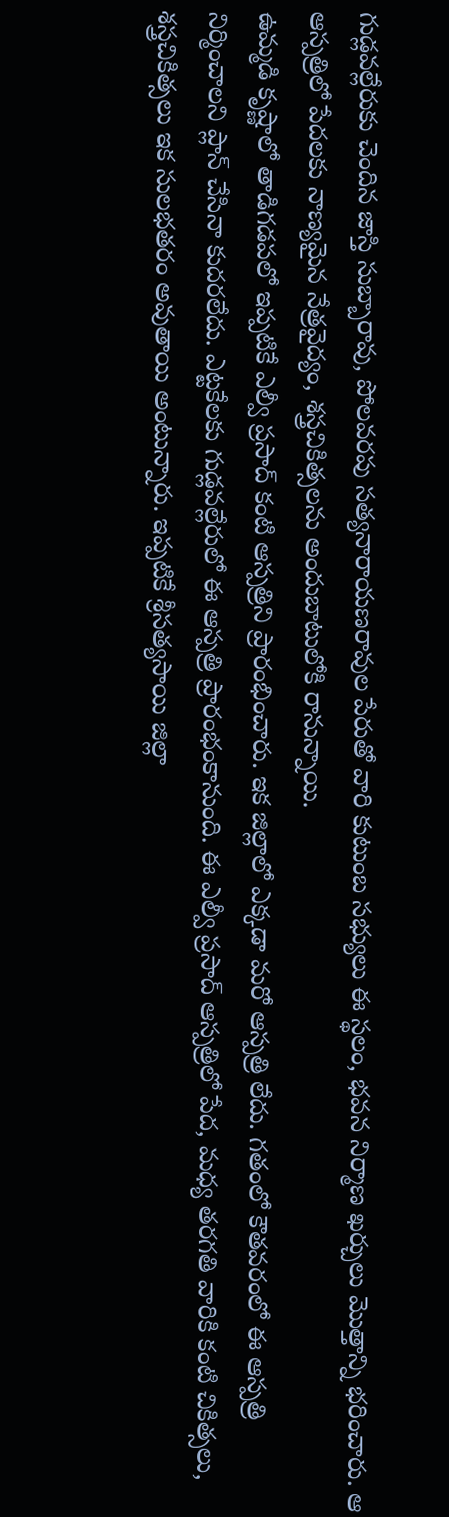గుడ్లవల్లేరుకు చెందిన జాస్తి సుబ్బారావు, పోలవరపు సత్యనారాయణరావుల పేరుతో వారి కుటుంబ సభ్యులు ఈ స్థలం, భవన నిర్మాణ ఖర్చులు మొత్తాన్ని భరించారు. ఆ ఆస్పత్రిలో పేదలకు నాణ్యమైన నేత్రవైద్యం, శస్త్రచికిత్సలను అందుబాటులోకి రానున్నాయి.
ఉమ్మడి కృష్ణాలో తాడిగడపలో ఇప్పటికే ఎల్వీ ప్రసాద్ కంటి ఆస్పత్రిని ప్రారంభించారు. ఇక జిల్లాలో ఎక్కడా మరో ఆస్పత్రి లేదు. గతంలో కౌతవరంలో ఈ ఆస్పత్రి నిర్మించాలని ప్లాన్ చేసినా కుదరలేదు. ఎట్టకేలకు గుడ్లవల్లేరులో ఈ ఆస్పత్రి ప్రారంభంకానుంది. ఈ ఎల్వీ ప్రసాద్ ఆస్పత్రిలో పేద, మధ్య తరగతి వారికి కంటి చికిత్సలు, శస్త్రచికిత్సలు ఇక సులభతరం అవుతాయి అంటున్నారు. ఇప్పటికే శ్రీసత్యసాయి జిల్లా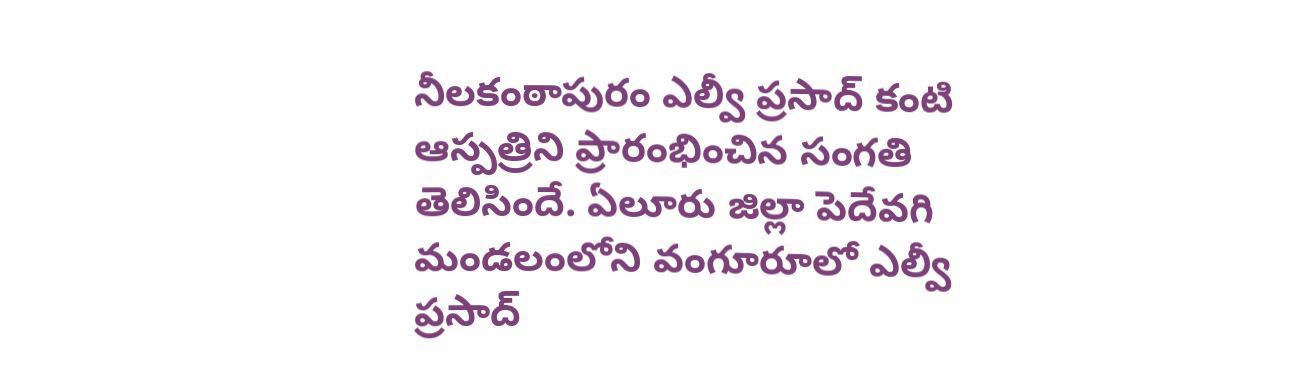నీలకంఠాపురం ఎల్వీ ప్రసాద్ కంటి ఆస్పత్రిని ప్రారంభించిన సంగతి తెలిసిందే. ఏలూరు జిల్లా పెదేవగి మండలంలోని వంగూరూలో ఎల్వీ ప్రసాద్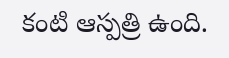కంటి ఆస్పత్రి ఉంది.